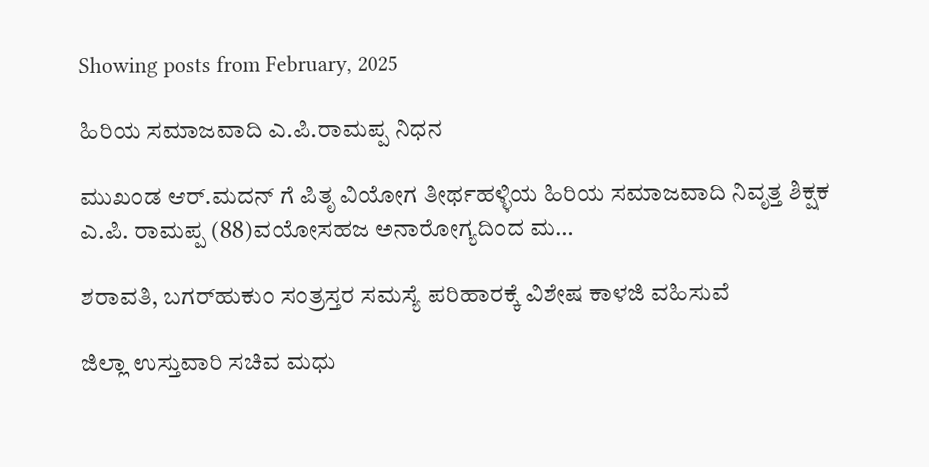Showing posts from February, 2025

ಹಿರಿಯ ಸಮಾಜವಾದಿ ಎ.ಪಿ.ರಾಮಪ್ಪ ನಿಧನ

ಮುಖಂಡ ಆರ್.ಮದನ್ ಗೆ ಪಿತೃ ವಿಯೋಗ ತೀರ್ಥಹಳ್ಳಿಯ ಹಿರಿಯ ಸಮಾಜವಾದಿ ನಿವೃತ್ತ ಶಿಕ್ಷಕ ಎ.ಪಿ. ರಾಮಪ್ಪ (88)ವಯೋಸಹಜ ಅನಾರೋಗ್ಯದಿಂದ ಮ…

ಶರಾವತಿ, ಬಗರ್‌ಹುಕುಂ ಸಂತ್ರಸ್ತರ ಸಮಸ್ಯೆ ಪರಿಹಾರಕ್ಕೆ ವಿಶೇಷ ಕಾಳಜಿ ವಹಿಸುವೆ

ಜಿಲ್ಲಾ ಉಸ್ತುವಾರಿ ಸಚಿವ ಮಧು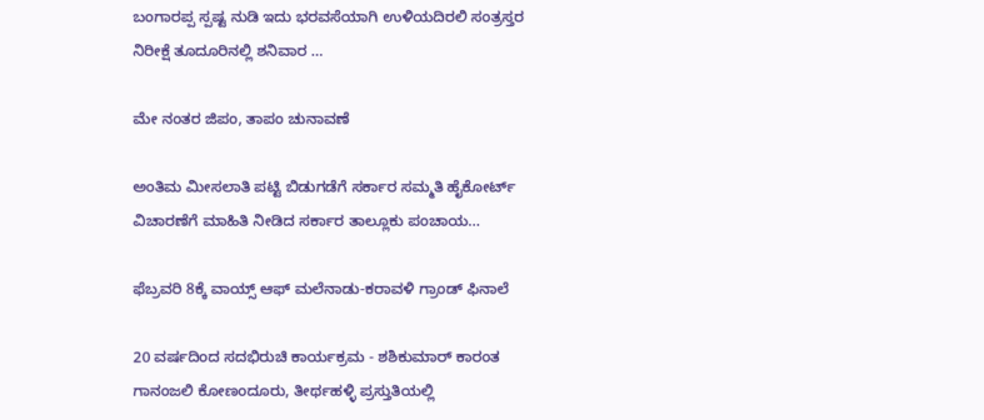ಬಂಗಾರಪ್ಪ ಸ್ಪಷ್ಟ ನುಡಿ ಇದು ಭರವಸೆಯಾಗಿ ಉಳಿಯದಿರಲಿ ಸಂತ್ರಸ್ತರ ನಿರೀಕ್ಷೆ ತೂದೂರಿನಲ್ಲಿ ಶನಿವಾರ …

ಮೇ ನಂತರ ಜಿಪಂ, ತಾಪಂ ಚುನಾವಣೆ

ಅಂತಿಮ ಮೀಸಲಾತಿ ಪಟ್ಟಿ ಬಿಡುಗಡೆಗೆ ಸರ್ಕಾರ ಸಮ್ಮತಿ ಹೈಕೋರ್ಟ್ ವಿಚಾರಣೆಗೆ ಮಾಹಿತಿ ನೀಡಿದ ಸರ್ಕಾರ ತಾಲ್ಲೂಕು ಪಂಚಾಯ…

ಫೆಬ್ರವರಿ 8ಕ್ಕೆ ವಾಯ್ಸ್‌ ಆಫ್‌ ಮಲೆನಾಡು-ಕರಾವಳಿ ಗ್ರಾಂಡ್‌ ಫಿನಾಲೆ

20 ವರ್ಷದಿಂದ ಸದಭಿರುಚಿ ಕಾರ್ಯಕ್ರಮ - ಶಶಿಕುಮಾರ್ ಕಾರಂತ ಗಾನಂಜಲಿ ಕೋಣಂದೂರು, ತೀರ್ಥಹಳ್ಳಿ ಪ್ರಸ್ತುತಿಯಲ್ಲಿ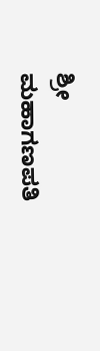ಶ್ರೀ ಮಹಾಗಣಪತಿ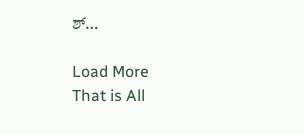ಶ್…

Load More
That is All